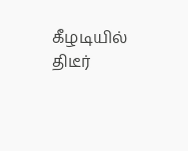கீழடியில் திடீர்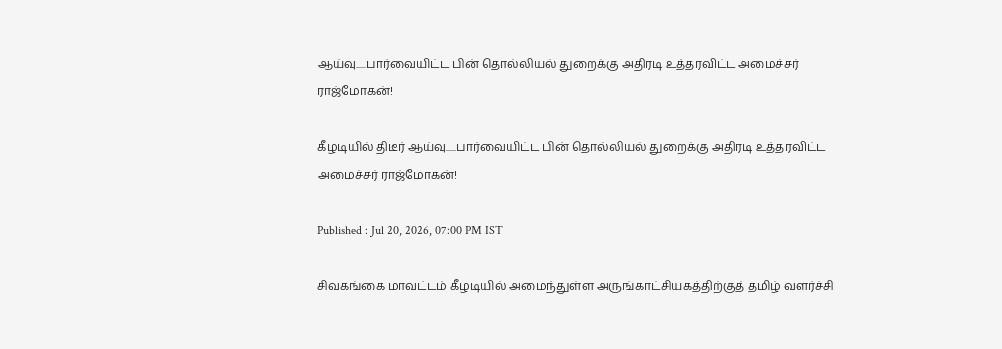ஆய்வு.....பார்வையிட்ட பின் தொல்லியல் துறைக்கு அதிரடி உத்தரவிட்ட அமைச்சர் ராஜ்மோகன்!

கீழடியில் திடீர் ஆய்வு.....பார்வையிட்ட பின் தொல்லியல் துறைக்கு அதிரடி உத்தரவிட்ட அமைச்சர் ராஜ்மோகன்!

Published : Jul 20, 2026, 07:00 PM IST

சிவகங்கை மாவட்டம் கீழடியில் அமைந்துள்ள அருங்காட்சியகத்திற்குத் தமிழ் வளர்ச்சி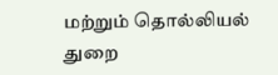மற்றும் தொல்லியல் துறை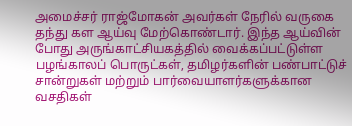அமைச்சர் ராஜ்மோகன் அவர்கள் நேரில் வருகை தந்து கள ஆய்வு மேற்கொண்டார். இந்த ஆய்வின் போது அருங்காட்சியகத்தில் வைக்கப்பட்டுள்ள பழங்காலப் பொருட்கள், தமிழர்களின் பண்பாட்டுச் சான்றுகள் மற்றும் பார்வையாளர்களுக்கான வசதிகள்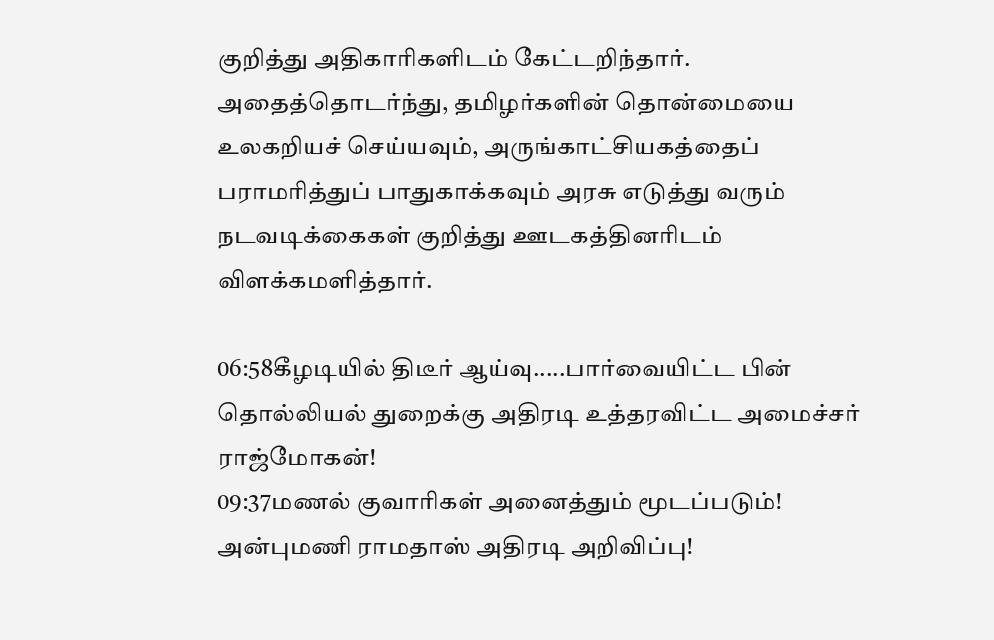குறித்து அதிகாரிகளிடம் கேட்டறிந்தார். அதைத்தொடர்ந்து, தமிழர்களின் தொன்மையை உலகறியச் செய்யவும், அருங்காட்சியகத்தைப் பராமரித்துப் பாதுகாக்கவும் அரசு எடுத்து வரும் நடவடிக்கைகள் குறித்து ஊடகத்தினரிடம் விளக்கமளித்தார்.

06:58கீழடியில் திடீர் ஆய்வு.....பார்வையிட்ட பின் தொல்லியல் துறைக்கு அதிரடி உத்தரவிட்ட அமைச்சர் ராஜ்மோகன்!
09:37மணல் குவாரிகள் அனைத்தும் மூடப்படும்! அன்புமணி ராமதாஸ் அதிரடி அறிவிப்பு!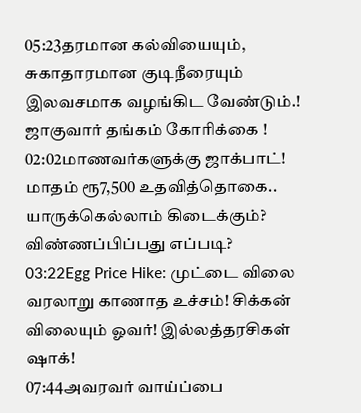05:23தரமான கல்வியையும், சுகாதாரமான குடிநீரையும் இலவசமாக வழங்கிட வேண்டும்.! ஜாகுவார் தங்கம் கோரிக்கை !
02:02மாணவர்களுக்கு ஜாக்பாட்! மாதம் ரூ7,500 உதவித்தொகை.. யாருக்கெல்லாம் கிடைக்கும்? விண்ணப்பிப்பது எப்படி?
03:22Egg Price Hike: முட்டை விலை வரலாறு காணாத உச்சம்! சிக்கன் விலையும் ஓவர்! இல்லத்தரசிகள் ஷாக்!
07:44அவரவர் வாய்ப்பை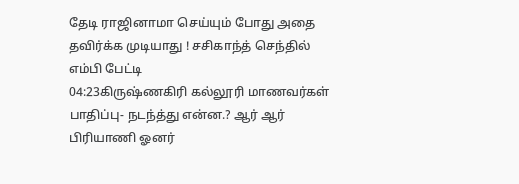தேடி ராஜினாமா செய்யும் போது அதை தவிர்க்க முடியாது ! சசிகாந்த் செந்தில் எம்பி பேட்டி
04:23கிருஷ்ணகிரி கல்லூரி மாணவர்கள் பாதிப்பு- நடந்த்து என்ன.? ஆர் ஆர் பிரியாணி ஓனர்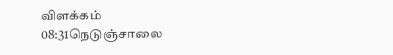விளக்கம்
08:31நெடுஞ்சாலை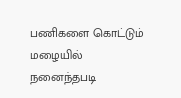பணிகளை கொட்டும் மழையில் நனைந்தபடி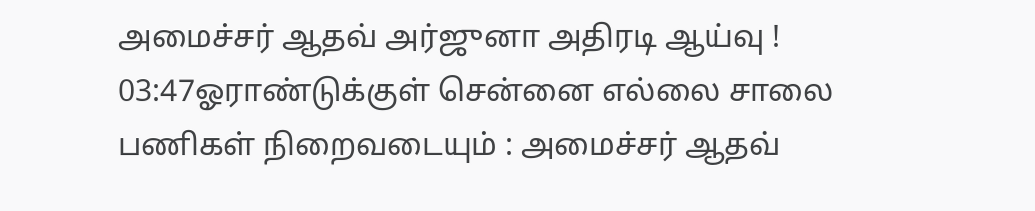அமைச்சர் ஆதவ் அர்ஜுனா அதிரடி ஆய்வு !
03:47ஓராண்டுக்குள் சென்னை எல்லை சாலை பணிகள் நிறைவடையும் : அமைச்சர் ஆதவ்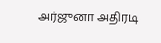அர்ஜுனா அதிரடி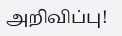அறிவிப்பு!